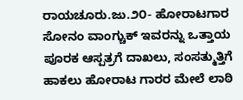ರಾಯಚೂರು.ಜು.೨೦- ಹೋರಾಟಗಾರ ಸೋನಂ ವಾಂಗ್ಚುಕ್ ಇವರನ್ನು ಒತ್ತಾಯ ಪೂರಕ ಆಸ್ಪತ್ರಗೆ ದಾಖಲು, ಸಂಸತ್ಮುತ್ತಿಗೆ ಹಾಕಲು ಹೋರಾಟ ಗಾರರ ಮೇಲೆ ಲಾಠಿ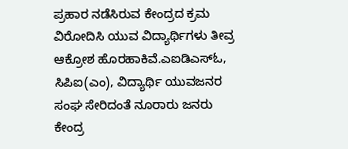ಪ್ರಹಾರ ನಡೆಸಿರುವ ಕೇಂದ್ರದ ಕ್ರಮ ವಿರೋದಿಸಿ ಯುವ ವಿದ್ಯಾರ್ಥಿಗಳು ತೀವ್ರ ಆಕ್ರೋಶ ಹೊರಹಾಕಿವೆ.ಎಐಡಿಎಸ್ಓ, ಸಿಪಿಐ(ಎಂ), ವಿದ್ಯಾರ್ಥಿ ಯುವಜನರ ಸಂಘ ಸೇರಿದಂತೆ ನೂರಾರು ಜನರು ಕೇಂದ್ರ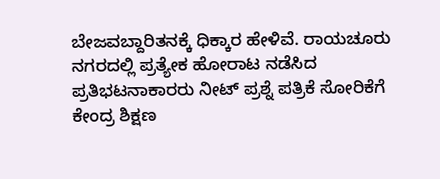ಬೇಜವಬ್ದಾರಿತನಕ್ಕೆ ಧಿಕ್ಕಾರ ಹೇಳಿವೆ. ರಾಯಚೂರು ನಗರದಲ್ಲಿ ಪ್ರತ್ಯೇಕ ಹೋರಾಟ ನಡೆಸಿದ ಪ್ರತಿಭಟನಾಕಾರರು ನೀಟ್ ಪ್ರಶ್ನೆ ಪತ್ರಿಕೆ ಸೋರಿಕೆಗೆ ಕೇಂದ್ರ ಶಿಕ್ಷಣ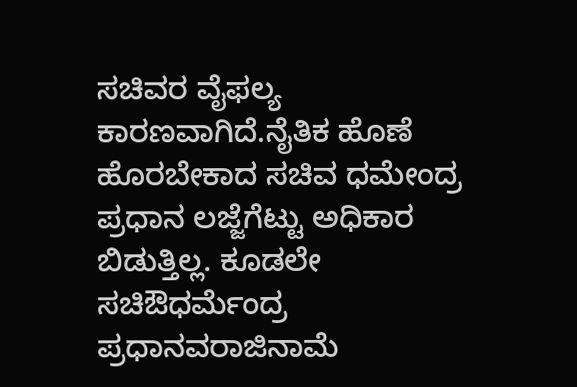ಸಚಿವರ ವೈಫಲ್ಯ ಕಾರಣವಾಗಿದೆ.ನೈತಿಕ ಹೊಣೆ ಹೊರಬೇಕಾದ ಸಚಿವ ಧಮೇಂದ್ರ ಪ್ರಧಾನ ಲಜ್ಜೆಗೆಟ್ಟು ಅಧಿಕಾರ ಬಿಡುತ್ತಿಲ್ಲ. ಕೂಡಲೇ ಸಚಿಔಧರ್ಮೆಂದ್ರ ಪ್ರಧಾನವರಾಜಿನಾಮೆ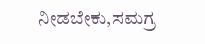ನೀಡಬೇಕು,ಸಮಗ್ರ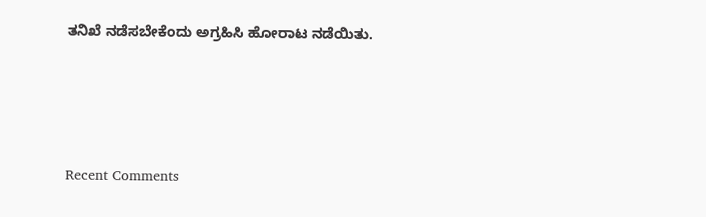ತನಿಖೆ ನಡೆಸಬೇಕೆಂದು ಅಗ್ರಹಿಸಿ ಹೋರಾಟ ನಡೆಯಿತು.







Recent Comments